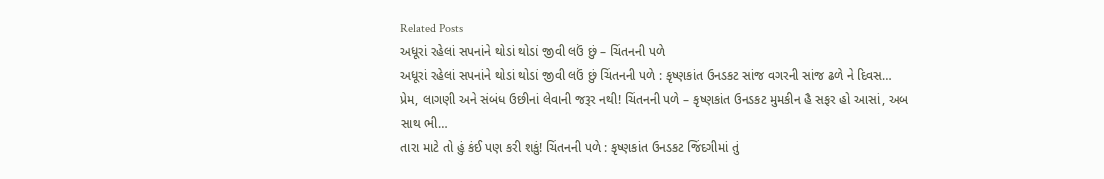Related Posts
અધૂરાં રહેલાં સપનાંને થોડાં થોડાં જીવી લઉં છું – ચિંતનની પળે
અધૂરાં રહેલાં સપનાંને થોડાં થોડાં જીવી લઉં છું ચિંતનની પળે : કૃષ્ણકાંત ઉનડકટ સાંજ વગરની સાંજ ઢળે ને દિવસ…
પ્રેમ, લાગણી અને સંબંધ ઉછીનાં લેવાની જરૂર નથી! ચિંતનની પળે – કૃષ્ણકાંત ઉનડકટ મુમકીન હૈ સફર હો આસાં, અબ સાથ ભી…
તારા માટે તો હું કંઈ પણ કરી શકું! ચિંતનની પળે : કૃષ્ણકાંત ઉનડકટ જિંદગીમાં તું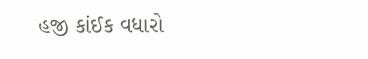હજી કાંઈક વધારો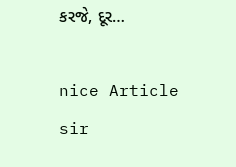કરજે, દૂર…

nice Article sir